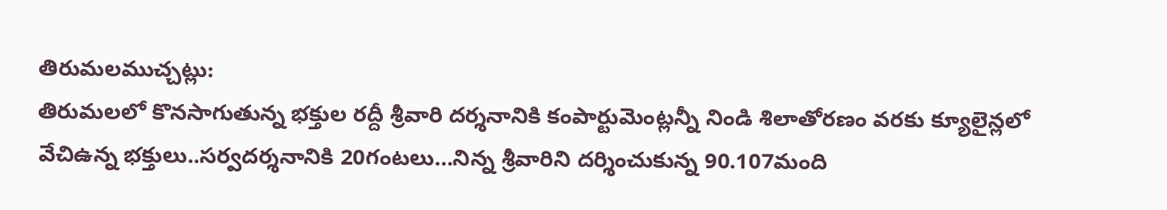తిరుమలముచ్చట్లు:
తిరుమలలో కొనసాగుతున్న భక్తుల రద్దీ శ్రీవారి దర్శనానికి కంపార్టుమెంట్లన్నీ నిండి శిలాతోరణం వరకు క్యూలైన్లలో వేచిఉన్న భక్తులు..సర్వదర్శనానికి 20గంటలు…నిన్న శ్రీవారిని దర్శించుకున్న 90.107మంది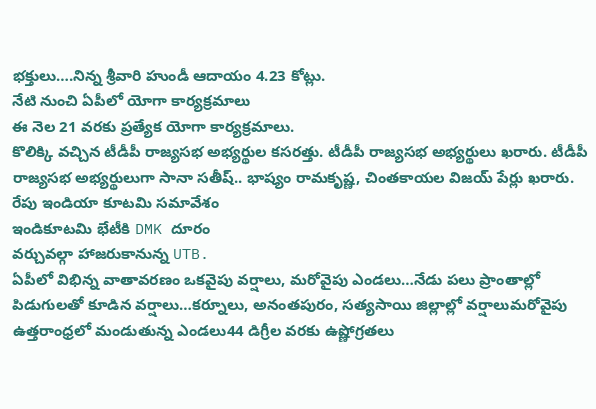భక్తులు….నిన్న శ్రీవారి హుండీ ఆదాయం 4.23 కోట్లు.
నేటి నుంచి ఏపీలో యోగా కార్యక్రమాలు
ఈ నెల 21 వరకు ప్రత్యేక యోగా కార్యక్రమాలు.
కొలిక్కి వచ్చిన టీడీపీ రాజ్యసభ అభ్యర్థుల కసరత్తు. టీడీపీ రాజ్యసభ అభ్యర్థులు ఖరారు. టీడీపీ రాజ్యసభ అభ్యర్థులుగా సానా సతీష్.. భాష్యం రామకృష్ణ, చింతకాయల విజయ్ పేర్లు ఖరారు.
రేపు ఇండియా కూటమి సమావేశం
ఇండికూటమి భేటీకి DMK దూరం
వర్చువల్గా హాజరుకానున్న UTB.
ఏపీలో విభిన్న వాతావరణం ఒకవైపు వర్షాలు, మరోవైపు ఎండలు…నేడు పలు ప్రాంతాల్లో పిడుగులతో కూడిన వర్షాలు…కర్నూలు, అనంతపురం, సత్యసాయి జిల్లాల్లో వర్షాలుమరోవైపు ఉత్తరాంధ్రలో మండుతున్న ఎండలు44 డిగ్రీల వరకు ఉష్ణోగ్రతలు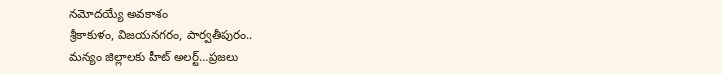నమోదయ్యే అవకాశం
శ్రీకాకుళం, విజయనగరం, పార్వతీపురం..
మన్యం జిల్లాలకు హీట్ అలర్ట్…ప్రజలు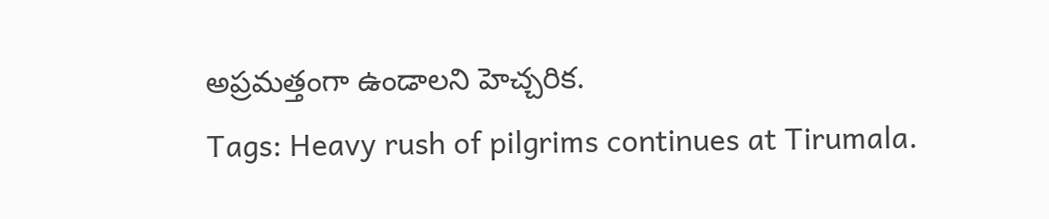అప్రమత్తంగా ఉండాలని హెచ్చరిక.
Tags: Heavy rush of pilgrims continues at Tirumala.